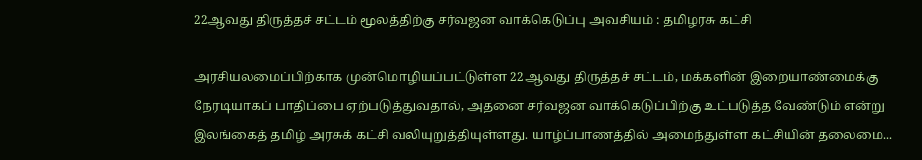22ஆவது திருத்தச் சட்டம் மூலத்திற்கு சர்வஜன வாக்கெடுப்பு அவசியம் : தமிழரசு கட்சி

அரசியலமைப்பிற்காக முன்மொழியப்பட்டுள்ள 22ஆவது திருத்தச் சட்டம், மக்களின் இறையாண்மைக்கு நேரடியாகப் பாதிப்பை ஏற்படுத்துவதால், அதனை சர்வஜன வாக்கெடுப்பிற்கு உட்படுத்த வேண்டும் என்று இலங்கைத் தமிழ் அரசுக் கட்சி வலியுறுத்தியுள்ளது. யாழ்ப்பாணத்தில் அமைந்துள்ள கட்சியின் தலைமை...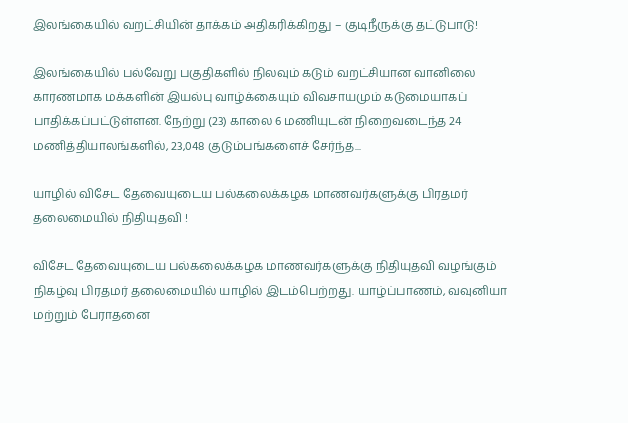இலங்கையில் வறட்சியின் தாக்கம் அதிகரிக்கிறது – குடிநீருக்கு தட்டுபாடு!

இலங்கையில் பல்வேறு பகுதிகளில் நிலவும் கடும் வறட்சியான வானிலை காரணமாக மக்களின் இயல்பு வாழ்க்கையும் விவசாயமும் கடுமையாகப் பாதிக்கப்பட்டுள்ளன. நேற்று (23) காலை 6 மணியுடன் நிறைவடைந்த 24 மணித்தியாலங்களில், 23,048 குடும்பங்களைச் சேர்ந்த...

யாழில் விசேட தேவையுடைய பல்கலைக்கழக மாணவர்களுக்கு பிரதமர் தலைமையில் நிதியுதவி !

விசேட தேவையுடைய பல்கலைக்கழக மாணவர்களுக்கு நிதியுதவி வழங்கும் நிகழ்வு பிரதமர் தலைமையில் யாழில் இடம்பெற்றது. யாழ்ப்பாணம், வவுனியா மற்றும் பேராதனை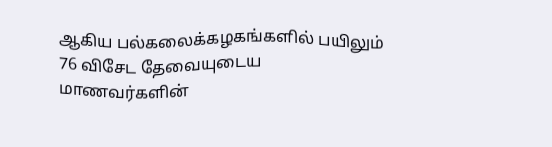ஆகிய பல்கலைக்கழகங்களில் பயிலும் 76 விசேட தேவையுடைய மாணவர்களின்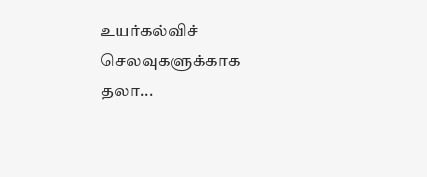உயர்கல்விச் செலவுகளுக்காக தலா...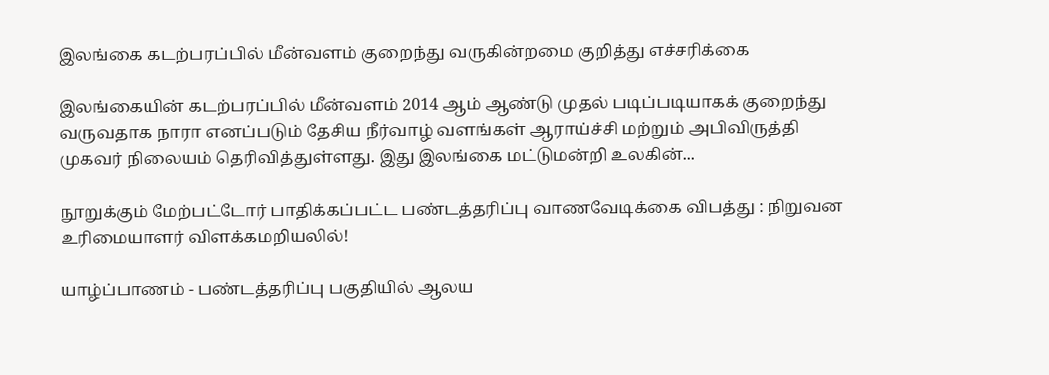இலங்கை கடற்பரப்பில் மீன்வளம் குறைந்து வருகின்றமை குறித்து எச்சரிக்கை

இலங்கையின் கடற்பரப்பில் மீன்வளம் 2014 ஆம் ஆண்டு முதல் படிப்படியாகக் குறைந்து வருவதாக நாரா எனப்படும் தேசிய நீர்வாழ் வளங்கள் ஆராய்ச்சி மற்றும் அபிவிருத்தி முகவர் நிலையம் தெரிவித்துள்ளது. இது இலங்கை மட்டுமன்றி உலகின்...

நூறுக்கும் மேற்பட்டோர் பாதிக்கப்பட்ட பண்டத்தரிப்பு வாணவேடிக்கை விபத்து : நிறுவன உரிமையாளர் விளக்கமறியலில்!

யாழ்ப்பாணம் - பண்டத்தரிப்பு பகுதியில் ஆலய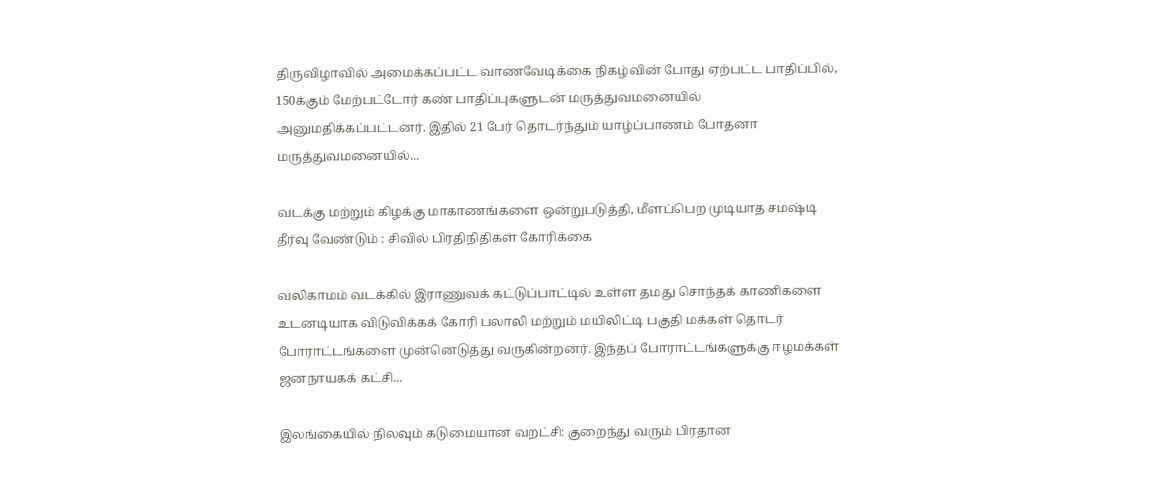திருவிழாவில் அமைக்கப்பட்ட வாணவேடிக்கை நிகழ்வின் போது ஏற்பட்ட பாதிப்பில், 150க்கும் மேற்பட்டோர் கண் பாதிப்புகளுடன் மருத்துவமனையில் அனுமதிக்கப்பட்டனர். இதில் 21 பேர் தொடர்ந்தும் யாழ்ப்பாணம் போதனா மருத்துவமனையில்...

வடக்கு மற்றும் கிழக்கு மாகாணங்களை ஒன்றுபடுத்தி, மீளப்பெற முடியாத சமஷ்டி தீர்வு வேண்டும் : சிவில் பிரதிநிதிகள் கோரிக்கை

வலிகாமம் வடக்கில் இராணுவக் கட்டுப்பாட்டில் உள்ள தமது சொந்தக் காணிகளை உடனடியாக விடுவிக்கக் கோரி பலாலி மற்றும் மயிலிட்டி பகுதி மக்கள் தொடர் போராட்டங்களை முன்னெடுத்து வருகின்றனர். இந்தப் போராட்டங்களுக்கு ஈழமக்கள் ஜனநாயகக் கட்சி...

இலங்கையில் நிலவும் கடுமையான வறட்சி: குறைந்து வரும் பிரதான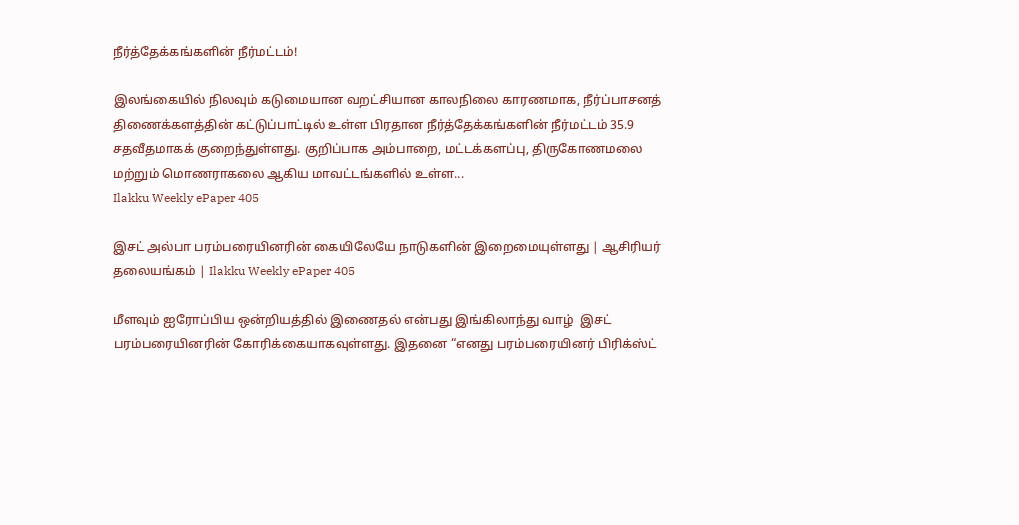நீர்த்தேக்கங்களின் நீர்மட்டம்!

இலங்கையில் நிலவும் கடுமையான வறட்சியான காலநிலை காரணமாக, நீர்ப்பாசனத் திணைக்களத்தின் கட்டுப்பாட்டில் உள்ள பிரதான நீர்த்தேக்கங்களின் நீர்மட்டம் 35.9 சதவீதமாகக் குறைந்துள்ளது. குறிப்பாக அம்பாறை, மட்டக்களப்பு, திருகோணமலை மற்றும் மொணராகலை ஆகிய மாவட்டங்களில் உள்ள...
Ilakku Weekly ePaper 405

இசட் அல்பா பரம்பரையினரின் கையிலேயே நாடுகளின் இறைமையுள்ளது | ஆசிரியர் தலையங்கம் | Ilakku Weekly ePaper 405

மீளவும் ஐரோப்பிய ஒன்றியத்தில் இணைதல் என்பது இங்கிலாந்து வாழ்  இசட் பரம்பரையினரின் கோரிக்கையாகவுள்ளது. இதனை “எனது பரம்பரையினர் பிரிக்ஸ்ட்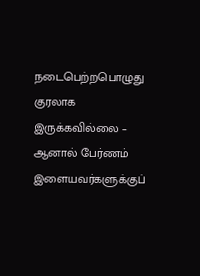நடைபெற்றபொழுது குரலாக இருக்கவில்லை – ஆனால் பேர்ணம் இளையவர்களுக்குப்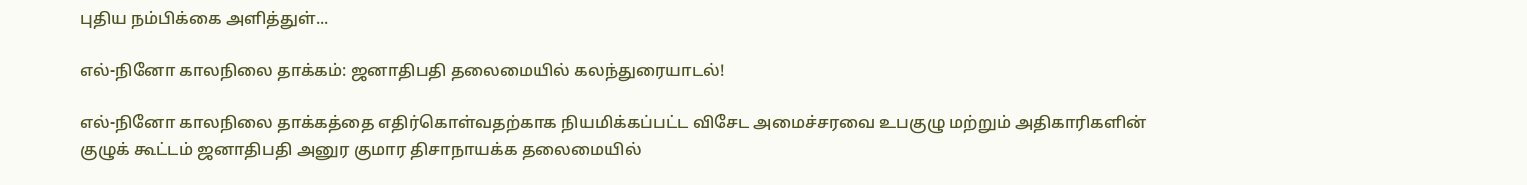புதிய நம்பிக்கை அளித்துள்...

எல்-நினோ காலநிலை தாக்கம்: ஜனாதிபதி தலைமையில் கலந்துரையாடல்!

எல்-நினோ காலநிலை தாக்கத்தை எதிர்கொள்வதற்காக நியமிக்கப்பட்ட விசேட அமைச்சரவை உபகுழு மற்றும் அதிகாரிகளின் குழுக் கூட்டம் ஜனாதிபதி அனுர குமார திசாநாயக்க தலைமையில்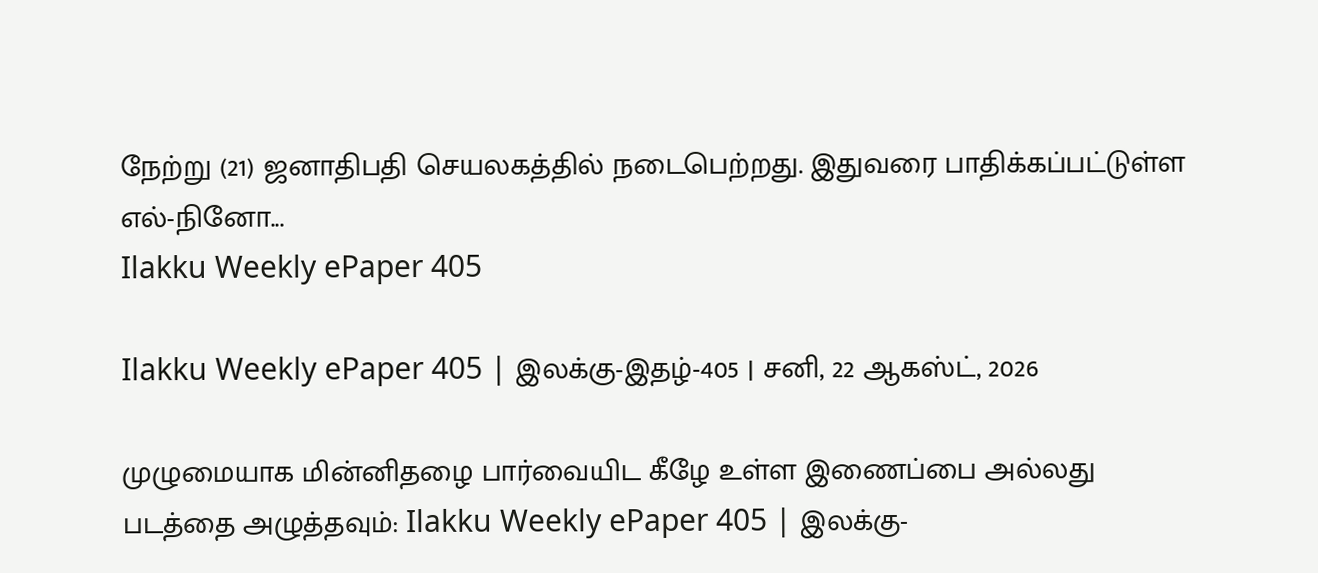நேற்று (21) ஜனாதிபதி செயலகத்தில் நடைபெற்றது. இதுவரை பாதிக்கப்பட்டுள்ள எல்-நினோ...
Ilakku Weekly ePaper 405

Ilakku Weekly ePaper 405 | இலக்கு-இதழ்-405 | சனி, 22 ஆகஸ்ட், 2026

முழுமையாக மின்னிதழை பார்வையிட கீழே உள்ள இணைப்பை அல்லது படத்தை அழுத்தவும்: Ilakku Weekly ePaper 405 | இலக்கு-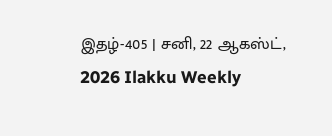இதழ்-405 | சனி, 22 ஆகஸ்ட், 2026 Ilakku Weekly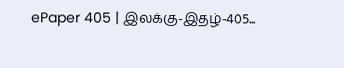ePaper 405 | இலக்கு-இதழ்-405...